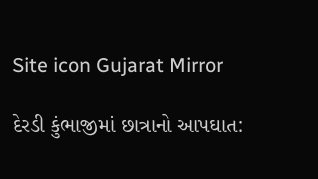Site icon Gujarat Mirror

દેરડી કુંભાજીમાં છાત્રાનો આપઘાત: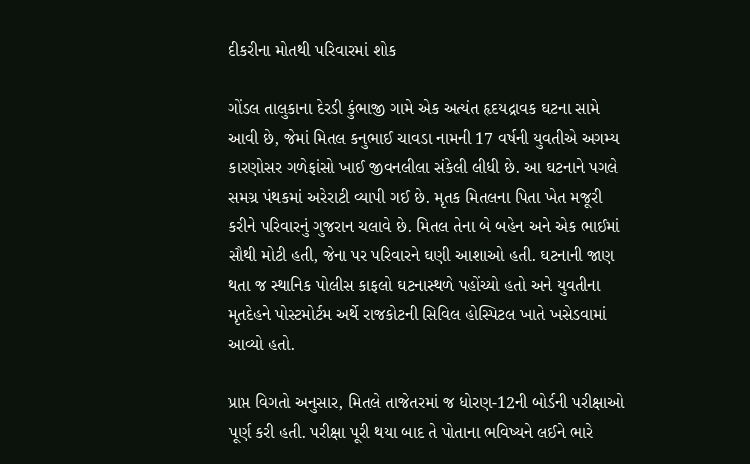દીકરીના મોતથી પરિવારમાં શોક

ગોંડલ તાલુકાના દેરડી કુંભાજી ગામે એક અત્યંત હૃદયદ્રાવક ઘટના સામે આવી છે, જેમાં મિતલ કનુભાઈ ચાવડા નામની 17 વર્ષની યુવતીએ અગમ્ય કારણોસર ગળેફાંસો ખાઈ જીવનલીલા સંકેલી લીધી છે. આ ઘટનાને પગલે સમગ્ર પંથકમાં અરેરાટી વ્યાપી ગઈ છે. મૃતક મિતલના પિતા ખેત મજૂરી કરીને પરિવારનું ગુજરાન ચલાવે છે. મિતલ તેના બે બહેન અને એક ભાઈમાં સૌથી મોટી હતી, જેના પર પરિવારને ઘણી આશાઓ હતી. ઘટનાની જાણ થતા જ સ્થાનિક પોલીસ કાફલો ઘટનાસ્થળે પહોંચ્યો હતો અને યુવતીના મૃતદેહને પોસ્ટમોર્ટમ અર્થે રાજકોટની સિવિલ હોસ્પિટલ ખાતે ખસેડવામાં આવ્યો હતો.

પ્રાપ્ત વિગતો અનુસાર, મિતલે તાજેતરમાં જ ધોરણ-12ની બોર્ડની પરીક્ષાઓ પૂર્ણ કરી હતી. પરીક્ષા પૂરી થયા બાદ તે પોતાના ભવિષ્યને લઈને ભારે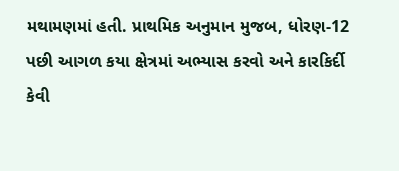મથામણમાં હતી. પ્રાથમિક અનુમાન મુજબ, ધોરણ-12 પછી આગળ કયા ક્ષેત્રમાં અભ્યાસ કરવો અને કારકિર્દી કેવી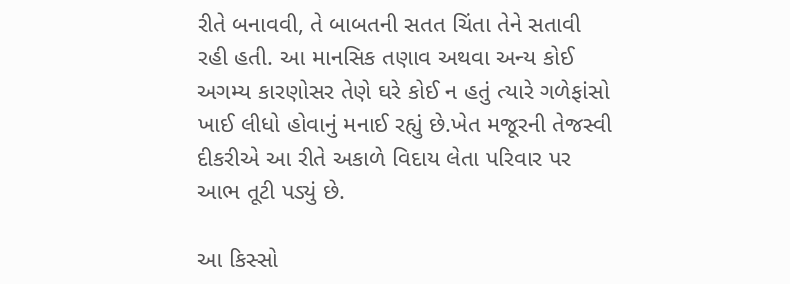રીતે બનાવવી, તે બાબતની સતત ચિંતા તેને સતાવી રહી હતી. આ માનસિક તણાવ અથવા અન્ય કોઈ અગમ્ય કારણોસર તેણે ઘરે કોઈ ન હતું ત્યારે ગળેફાંસો ખાઈ લીધો હોવાનું મનાઈ રહ્યું છે.ખેત મજૂરની તેજસ્વી દીકરીએ આ રીતે અકાળે વિદાય લેતા પરિવાર પર આભ તૂટી પડ્યું છે.

આ કિસ્સો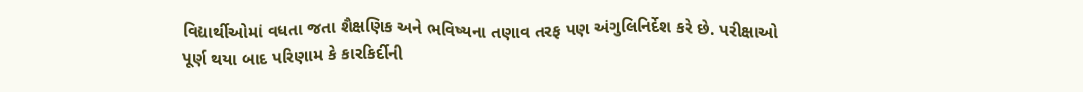વિદ્યાર્થીઓમાં વધતા જતા શૈક્ષણિક અને ભવિષ્યના તણાવ તરફ પણ અંગુલિનિર્દેશ કરે છે. પરીક્ષાઓ પૂર્ણ થયા બાદ પરિણામ કે કારકિર્દીની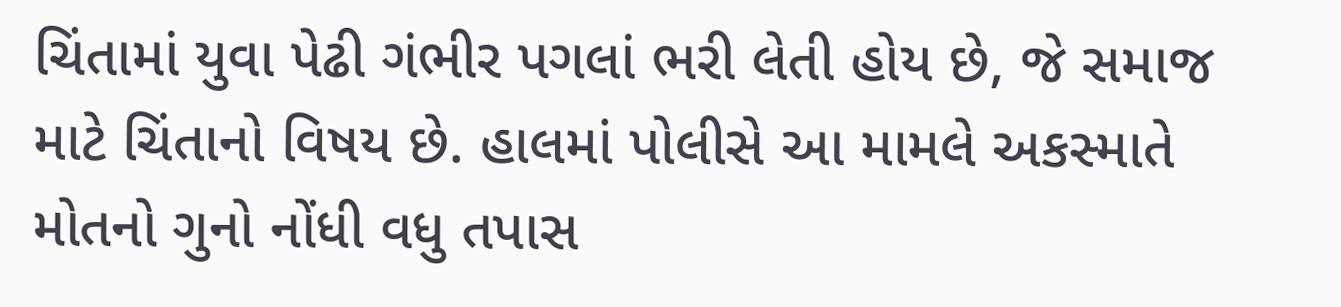ચિંતામાં યુવા પેઢી ગંભીર પગલાં ભરી લેતી હોય છે, જે સમાજ માટે ચિંતાનો વિષય છે. હાલમાં પોલીસે આ મામલે અકસ્માતે મોતનો ગુનો નોંધી વધુ તપાસ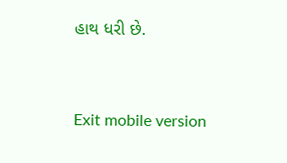હાથ ધરી છે.



Exit mobile version